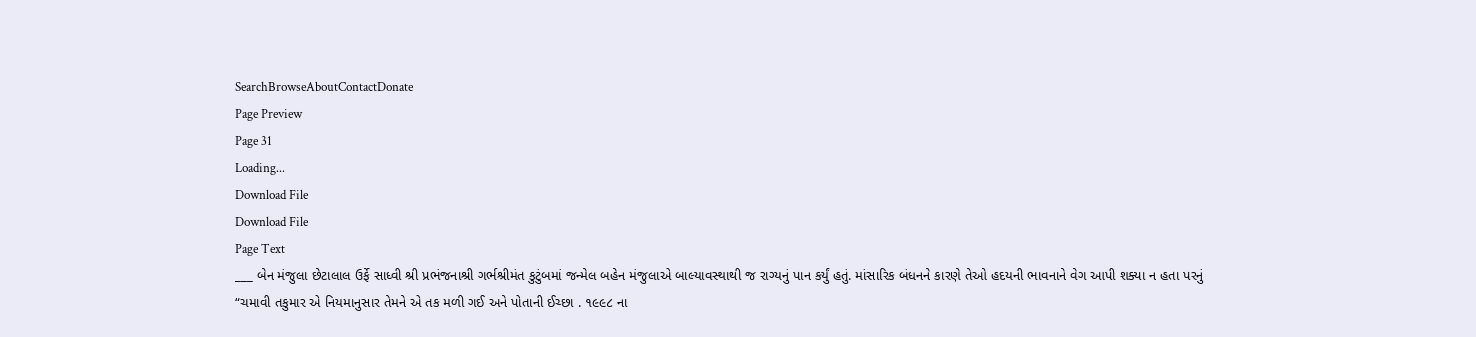SearchBrowseAboutContactDonate
Page Preview
Page 31
Loading...
Download File
Download File
Page Text
___ બેન મંજુલા છેટાલાલ ઉર્ફે સાધ્વી શ્રી પ્રભંજનાશ્રી ગર્ભશ્રીમંત કુટુંબમાં જન્મેલ બહેન મંજુલાએ બાલ્યાવસ્થાથી જ રાગ્યનું પાન કર્યું હતું. માંસારિક બંધનને કારણે તેઓ હદયની ભાવનાને વેગ આપી શક્યા ન હતા પરનું “ચમાવી તકુમાર એ નિયમાનુસાર તેમને એ તક મળી ગઈ અને પોતાની ઈચ્છા . ૧૯૯૮ ના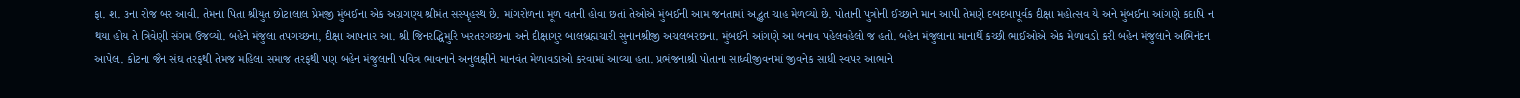ફા. શ. ૩ના રોજ બર આવી. તેમના પિતા શ્રીયુત છોટાલાલ પ્રેમજી મુંબઈના એક અગ્રગણ્ય શ્રીમંત સસ્પૃહસ્થ છે. માંગરોળના મૂળ વતની હોવા છતાં તેઓએ મુંબઈની આમ જનતામાં અદ્ભુત ચાહ મેળવ્યો છે. પોતાની પુત્રોની ઈચ્છાને માન આપી તેમણે દબદબાપૂર્વક દીક્ષા મહોત્સવ યે અને મુંબઈના આંગણે કદાપિ ન થયા હોય તે ત્રિવેણી સંગમ ઉજવ્યો. બહેને મંજુલા તપગચ્છના, દીક્ષા આપનાર આ. શ્રી જિનરદ્ધિમુરિ ખરતરગચ્છના અને દીક્ષાગુર બાલબ્રહ્મચારી સુનાનશ્રીજી અચલબરછના. મુંબઈને આંગણે આ બનાવ પહેલવહેલો જ હતો. બહેન મંજુલાના માનાર્થે કચ્છી ભાઈઓએ એક મેળાવડો કરી બહેન મંજુલાને અભિનંદન આપેલ. કોટના જૈન સંઘ તરફથી તેમજ મહિલા સમાજ તરફથી પણ બહેન મંજુલાની પવિત્ર ભાવનાને અનુલક્ષીને માનવંત મેળાવડાઓ કરવામાં આવ્યા હતા. પ્રભંજનાશ્રી પોતાના સાધ્વીજીવનમાં જીવનેક સાધી સ્વપર આભાને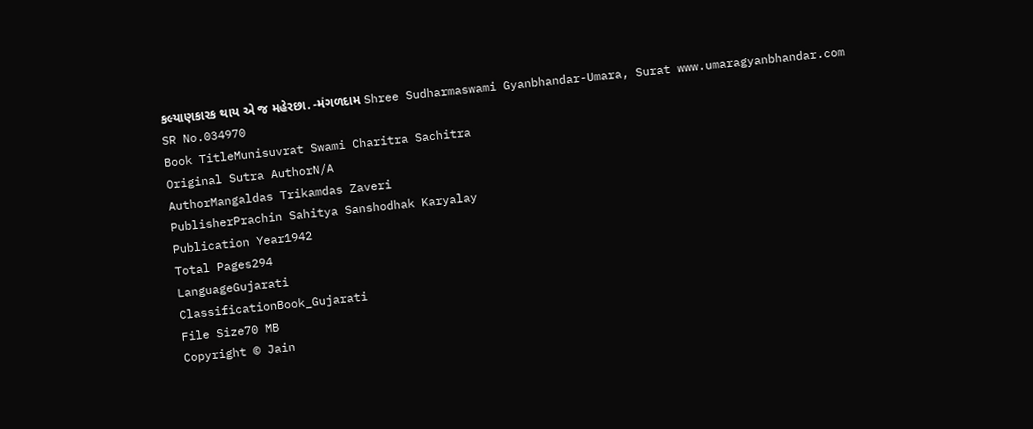કલ્યાણકારક થાય એ જ મહેરછા. -મંગળદામ Shree Sudharmaswami Gyanbhandar-Umara, Surat www.umaragyanbhandar.com
SR No.034970
Book TitleMunisuvrat Swami Charitra Sachitra
Original Sutra AuthorN/A
AuthorMangaldas Trikamdas Zaveri
PublisherPrachin Sahitya Sanshodhak Karyalay
Publication Year1942
Total Pages294
LanguageGujarati
ClassificationBook_Gujarati
File Size70 MB
Copyright © Jain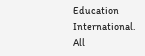Education International. All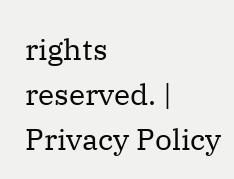rights reserved. | Privacy Policy